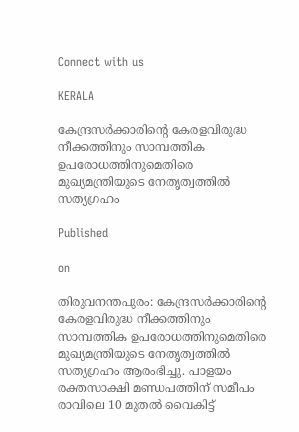Connect with us

KERALA

കേന്ദ്രസർക്കാരിന്റെ കേരളവിരുദ്ധ നീക്കത്തിനും സാമ്പത്തിക ഉപരോധത്തിനുമെതിരെ മുഖ്യമന്ത്രിയുടെ നേതൃത്വത്തിൽ സത്യഗ്രഹം

Published

on

തിരുവനന്തപുരം: കേന്ദ്രസർക്കാരിന്റെ കേരളവിരുദ്ധ നീക്കത്തിനും സാമ്പത്തിക ഉപരോധത്തിനുമെതിരെ മുഖ്യമന്ത്രിയുടെ നേതൃത്വത്തിൽ സത്യഗ്രഹം ആരംഭിച്ചു. പാളയം രക്തസാക്ഷി മണ്ഡപത്തിന് സമീപം രാവിലെ 10 മുതൽ വൈകിട്ട്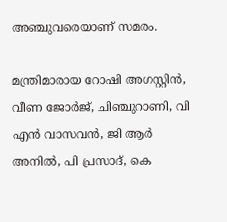അഞ്ചുവരെയാണ് സമരം.

മന്ത്രിമാരായ റോഷി അഗസ്റ്റിൻ, വീണ ജോർജ്, ചിഞ്ചുറാണി, വി എൻ വാസവൻ, ജി ആർ അനിൽ, പി പ്രസാദ്, കെ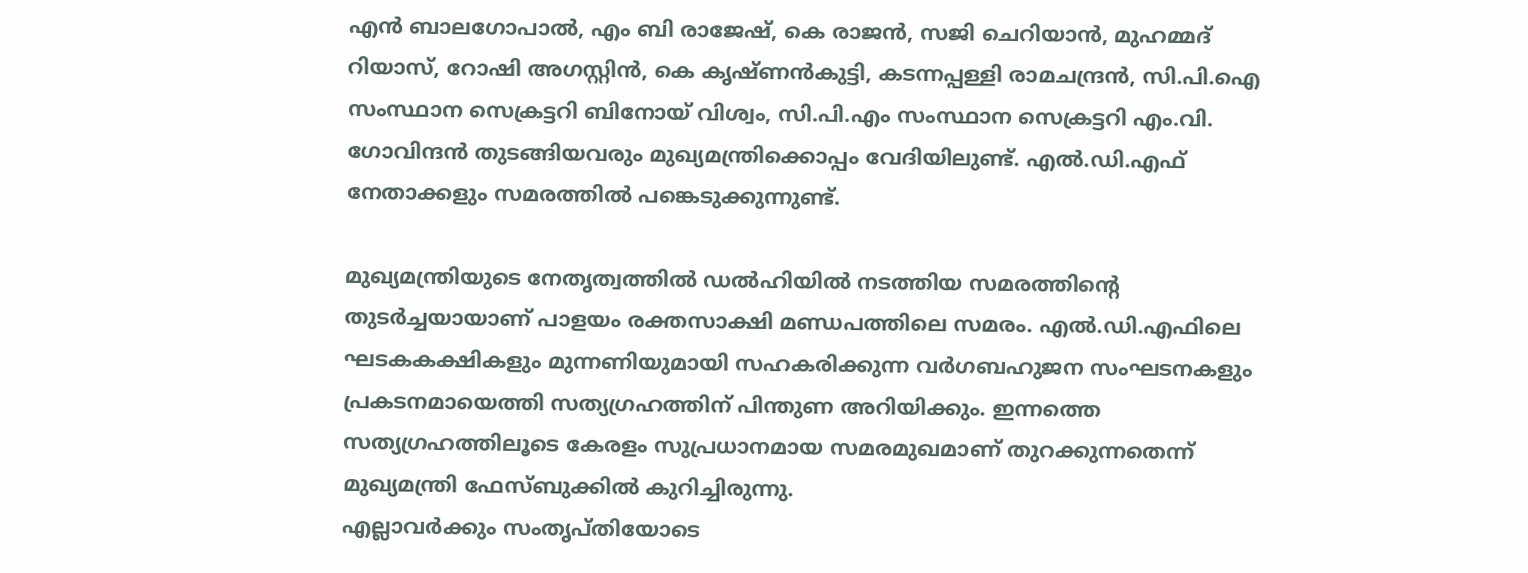എൻ ബാലഗോപാൽ, എം ബി രാജേഷ്, കെ രാജൻ, സജി ചെറിയാൻ, മുഹമ്മദ് റിയാസ്, റോഷി അഗസ്റ്റിൻ, കെ കൃഷ്ണൻകുട്ടി, കടന്നപ്പള്ളി രാമചന്ദ്രൻ, സി.പി.ഐ സംസ്ഥാന സെക്രട്ടറി ബിനോയ് വിശ്വം, സി.പി.എം സംസ്ഥാന സെക്രട്ടറി എം.വി. ഗോവിന്ദൻ തുടങ്ങിയവരും മുഖ്യമന്ത്രിക്കൊപ്പം വേദിയിലുണ്ട്. എൽ.ഡി.എഫ് നേതാക്കളും സമരത്തിൽ പങ്കെടുക്കുന്നുണ്ട്.

മുഖ്യമന്ത്രിയുടെ നേതൃത്വത്തിൽ ഡൽഹിയിൽ നടത്തിയ സമരത്തിന്റെ തുടർച്ചയായാണ് പാളയം രക്തസാക്ഷി മണ്ഡപത്തിലെ സമരം. എൽ.ഡി.എഫിലെ ഘടകകക്ഷികളും മുന്നണിയുമായി സഹകരിക്കുന്ന വർഗബഹുജന സംഘടനകളും പ്രകടനമായെത്തി സത്യഗ്രഹത്തിന് പിന്തുണ അറിയിക്കും. ഇന്നത്തെ സത്യഗ്രഹത്തിലൂടെ കേരളം സുപ്രധാനമായ സമരമുഖമാണ് തുറക്കുന്നതെന്ന് മുഖ്യമന്ത്രി ഫേസ്ബുക്കിൽ കുറിച്ചിരുന്നു.
എല്ലാവർക്കും സംതൃപ്തിയോടെ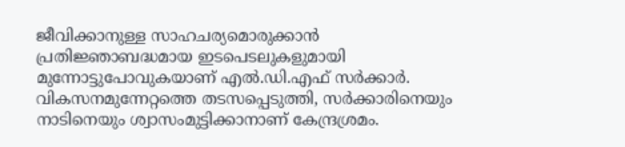ജീവിക്കാനുള്ള സാഹചര്യമൊരുക്കാൻ പ്രതിജ്ഞാബദ്ധമായ ഇടപെടലുകളുമായി മുന്നോട്ടുപോവുകയാണ് എൽ.ഡി.എഫ് സർക്കാർ. വികസനമുന്നേറ്റത്തെ തടസപ്പെടുത്തി, സർക്കാരിനെയും നാടിനെയും ശ്വാസംമുട്ടിക്കാനാണ് കേന്ദ്രശ്രമം.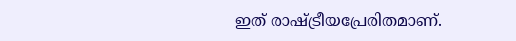ഇത് രാഷ്ട്രീയപ്രേരിതമാണ്.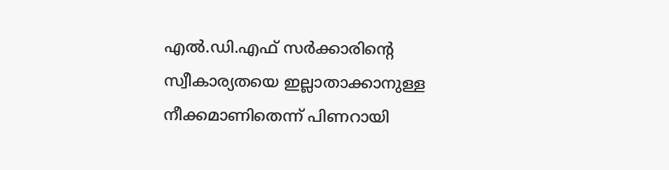എൽ.ഡി.എഫ് സർക്കാരിന്റെ സ്വീകാര്യതയെ ഇല്ലാതാക്കാനുള്ള നീക്കമാണിതെന്ന് പിണറായി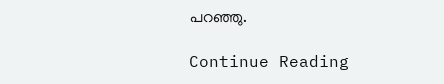പറഞ്ഞു.

Continue Reading